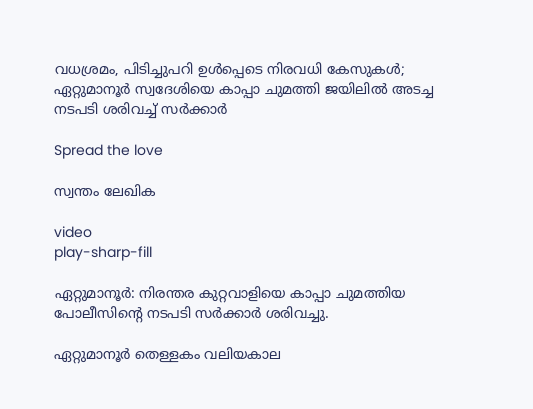വധശ്രമം, പിടിച്ചുപറി ഉൾപ്പെടെ നിരവധി കേസുകൾ; ഏറ്റുമാനൂർ സ്വദേശിയെ കാപ്പാ ചുമത്തി ജയിലിൽ അടച്ച നടപടി ശരിവച്ച് സര്‍ക്കാര്‍

Spread the love

സ്വന്തം ലേഖിക

video
play-sharp-fill

ഏറ്റുമാനൂർ: നിരന്തര കുറ്റവാളിയെ കാപ്പാ ചുമത്തിയ പോലീസിന്റെ നടപടി സര്‍ക്കാര്‍ ശരിവച്ചു.

ഏറ്റുമാനൂർ തെള്ളകം വലിയകാല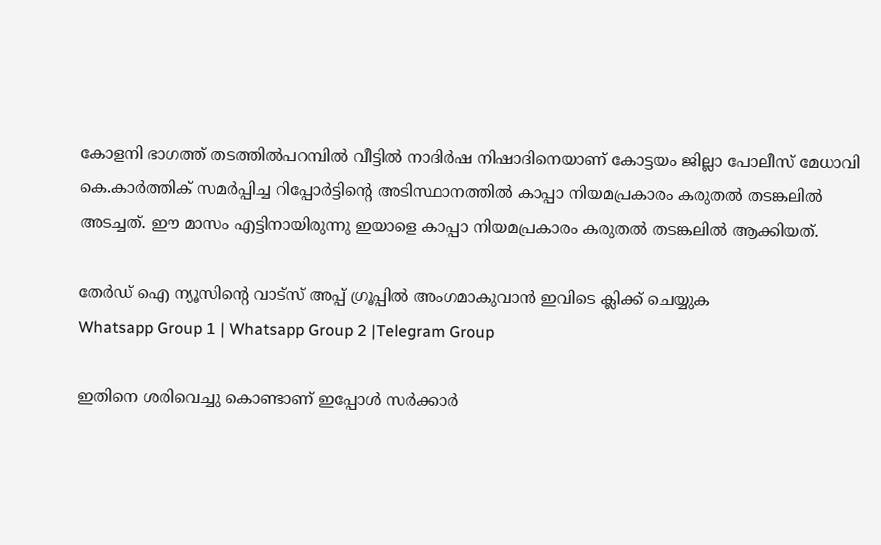കോളനി ഭാഗത്ത് തടത്തിൽപറമ്പിൽ വീട്ടിൽ നാദിർഷ നിഷാദിനെയാണ് കോട്ടയം ജില്ലാ പോലീസ് മേധാവി കെ.കാർത്തിക് സമർപ്പിച്ച റിപ്പോർട്ടിന്റെ അടിസ്ഥാനത്തിൽ കാപ്പാ നിയമപ്രകാരം കരുതൽ തടങ്കലിൽ അടച്ചത്. ഈ മാസം എട്ടിനായിരുന്നു ഇയാളെ കാപ്പാ നിയമപ്രകാരം കരുതല്‍ തടങ്കലില്‍ ആക്കിയത്.

തേർഡ് ഐ ന്യൂസിന്റെ വാട്സ് അപ്പ് ഗ്രൂപ്പിൽ അംഗമാകുവാൻ ഇവിടെ ക്ലിക്ക് ചെയ്യുക
Whatsapp Group 1 | Whatsapp Group 2 |Telegram Group

ഇതിനെ ശരിവെച്ചു കൊണ്ടാണ് ഇപ്പോള്‍ സര്‍ക്കാര്‍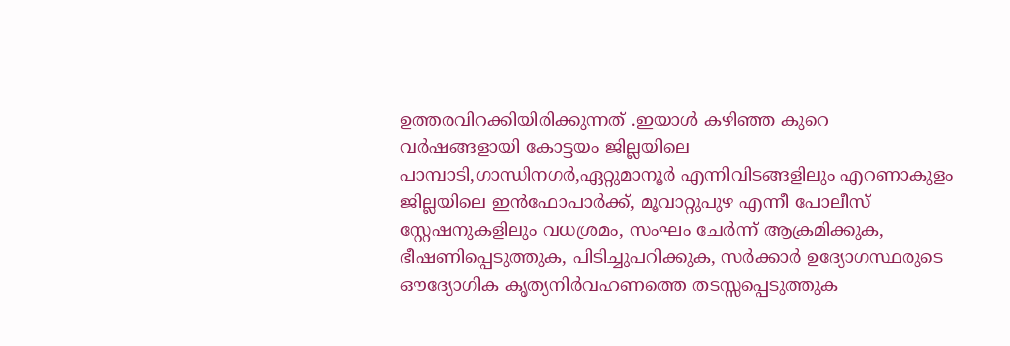ഉത്തരവിറക്കിയിരിക്കുന്നത് .ഇയാൾ കഴിഞ്ഞ കുറെ വർഷങ്ങളായി കോട്ടയം ജില്ലയിലെ പാമ്പാടി,ഗാന്ധിനഗർ,ഏറ്റുമാനൂർ എന്നിവിടങ്ങളിലും എറണാകുളം ജില്ലയിലെ ഇൻഫോപാർക്ക്, മൂവാറ്റുപുഴ എന്നീ പോലീസ് സ്റ്റേഷനുകളിലും വധശ്രമം, സംഘം ചേർന്ന് ആക്രമിക്കുക, ഭീഷണിപ്പെടുത്തുക, പിടിച്ചുപറിക്കുക, സർക്കാർ ഉദ്യോഗസ്ഥരുടെ ഔദ്യോഗിക കൃത്യനിർവഹണത്തെ തടസ്സപ്പെടുത്തുക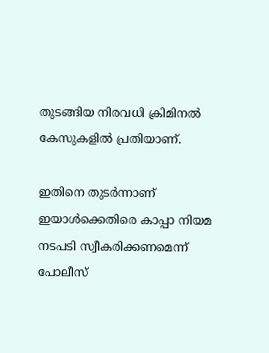തുടങ്ങിയ നിരവധി ക്രിമിനൽ കേസുകളിൽ പ്രതിയാണ്.

ഇതിനെ തുടർന്നാണ് ഇയാൾക്കെതിരെ കാപ്പാ നിയമ നടപടി സ്വീകരിക്കണമെന്ന് പോലീസ്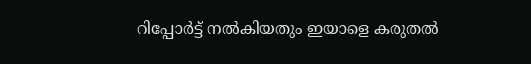റിപ്പോർട്ട് നല്‍കിയതും ഇയാളെ കരുതല്‍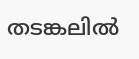തടങ്കലില്‍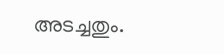അടച്ചതും.